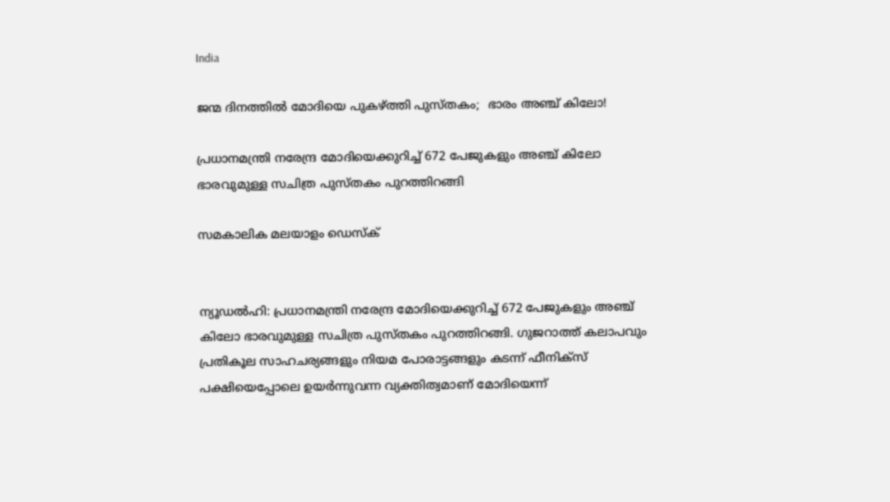India

ജന്മ ദിനത്തില്‍ മോദിയെ പുകഴ്ത്തി പുസ്തകം;  ഭാരം അഞ്ച് കിലോ!

പ്രധാനമന്ത്രി നരേന്ദ്ര മോദിയെക്കുറിച്ച് 672 പേജുകളും അഞ്ച് കിലോ ഭാരവുമുള്ള സചിത്ര പുസ്തകം പുറത്തിറങ്ങി

സമകാലിക മലയാളം ഡെസ്ക്


ന്യൂഡല്‍ഹി: പ്രധാനമന്ത്രി നരേന്ദ്ര മോദിയെക്കുറിച്ച് 672 പേജുകളും അഞ്ച് കിലോ ഭാരവുമുള്ള സചിത്ര പുസ്തകം പുറത്തിറങ്ങി. ഗുജറാത്ത് കലാപവും പ്രതികൂല സാഹചര്യങ്ങളും നിയമ പോരാട്ടങ്ങളും കടന്ന് ഫീനിക്‌സ് പക്ഷിയെപ്പോലെ ഉയര്‍ന്നുവന്ന വ്യക്തിത്വമാണ് മോദിയെന്ന്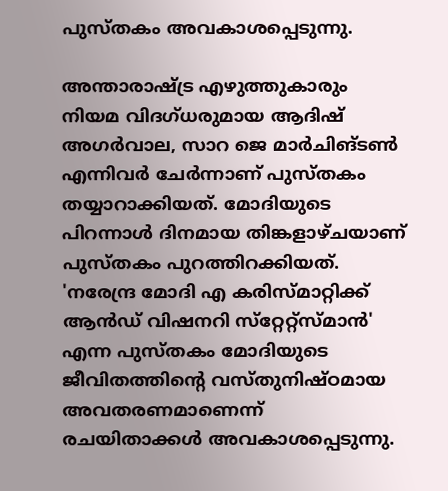പുസ്തകം അവകാശപ്പെടുന്നു.

അന്താരാഷ്ട്ര എഴുത്തുകാരും നിയമ വിദഗ്ധരുമായ ആദിഷ് അഗര്‍വാല, സാറ ജെ മാര്‍ചിങ്ടണ്‍ എന്നിവര്‍ ചേര്‍ന്നാണ് പുസ്തകം തയ്യാറാക്കിയത്. മോദിയുടെ പിറന്നാള്‍ ദിനമായ തിങ്കളാഴ്ചയാണ് പുസ്തകം പുറത്തിറക്കിയത്. 'നരേന്ദ്ര മോദി എ കരിസ്മാറ്റിക്ക് ആന്‍ഡ് വിഷനറി സ്‌റ്റേറ്റ്‌സ്മാന്‍' എന്ന പുസ്തകം മോദിയുടെ ജീവിതത്തിന്റെ വസ്തുനിഷ്ഠമായ അവതരണമാണെന്ന് രചയിതാക്കള്‍ അവകാശപ്പെടുന്നു.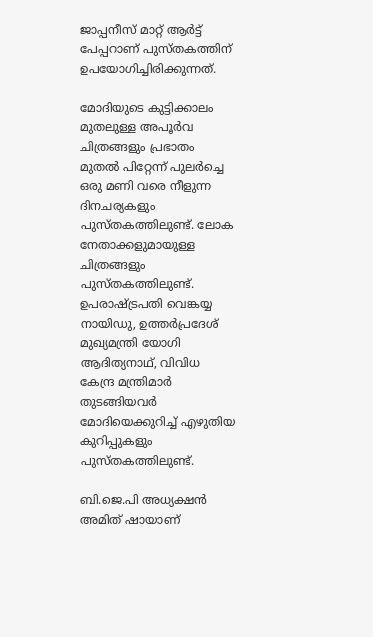ജാപ്പനീസ് മാറ്റ് ആര്‍ട്ട് പേപ്പറാണ് പുസ്തകത്തിന് ഉപയോഗിച്ചിരിക്കുന്നത്.

മോദിയുടെ കുട്ടിക്കാലം മുതലുള്ള അപൂര്‍വ ചിത്രങ്ങളും പ്രഭാതം മുതല്‍ പിറ്റേന്ന് പുലര്‍ച്ചെ ഒരു മണി വരെ നീളുന്ന ദിനചര്യകളും പുസ്തകത്തിലുണ്ട്. ലോക നേതാക്കളുമായുള്ള ചിത്രങ്ങളും പുസ്തകത്തിലുണ്ട്. ഉപരാഷ്ട്രപതി വെങ്കയ്യ നായിഡു, ഉത്തര്‍പ്രദേശ് മുഖ്യമന്ത്രി യോഗി ആദിത്യനാഥ്, വിവിധ കേന്ദ്ര മന്ത്രിമാര്‍ തുടങ്ങിയവര്‍ മോദിയെക്കുറിച്ച് എഴുതിയ കുറിപ്പുകളും പുസ്തകത്തിലുണ്ട്.

ബി.ജെ.പി അധ്യക്ഷന്‍ അമിത് ഷായാണ്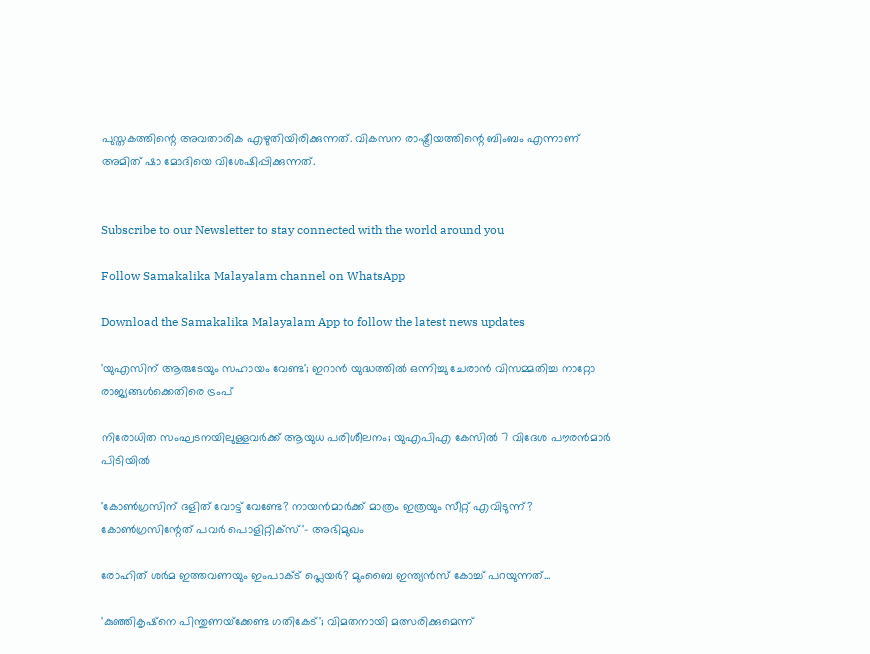പുസ്തകത്തിന്റെ അവതാരിക എഴുതിയിരിക്കുന്നത്. വികസന രാഷ്ട്രീയത്തിന്റെ ബിംബം എന്നാണ് അമിത് ഷാ മോദിയെ വിശേഷിപ്പിക്കുന്നത്.


Subscribe to our Newsletter to stay connected with the world around you

Follow Samakalika Malayalam channel on WhatsApp

Download the Samakalika Malayalam App to follow the latest news updates

'യുഎസിന് ആരുടേയും സഹായം വേണ്ട'; ഇറാൻ യുദ്ധത്തിൽ ഒന്നിച്ചു ചേരാൻ വിസമ്മതിച്ച നാറ്റോ രാജ്യങ്ങൾക്കെതിരെ ട്രംപ്

നിരോധിത സംഘടനയിലുള്ളവർക്ക് ആയുധ പരിശീലനം; യുഎപിഎ കേസിൽ 7 വിദേശ പൗരൻമാർ പിടിയിൽ

'കോണ്‍ഗ്രസിന് ദളിത് വോട്ട് വേണ്ടേ? നായന്‍മാര്‍ക്ക് മാത്രം ഇത്രയും സീറ്റ് എവിടുന്ന്? കോണ്‍ഗ്രസിന്റേത് പവര്‍ പൊളിറ്റിക്‌സ്'- അഭിമുഖം

രോഹിത് ശര്‍മ ഇത്തവണയും ഇംപാക്ട് പ്ലെയര്‍? മുംബൈ ഇന്ത്യന്‍സ് കോച്ച് പറയുന്നത്...

'കുഞ്ഞികൃഷ്‌നെ പിന്തുണയ്‌ക്കേണ്ട ഗതികേട്'; വിമതനായി മത്സരിക്കുമെന്ന്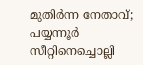മുതിര്‍ന്ന നേതാവ്; പയ്യന്നൂര്‍ സീറ്റിനെച്ചൊല്ലി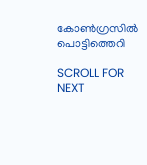കോണ്‍ഗ്രസില്‍ പൊട്ടിത്തെറി

SCROLL FOR NEXT